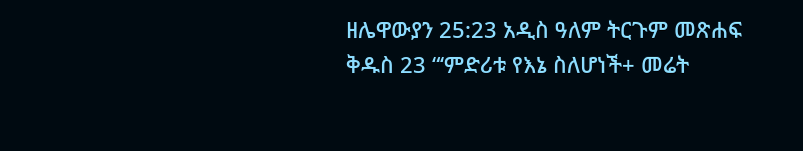ዘሌዋውያን 25:23 አዲስ ዓለም ትርጉም መጽሐፍ ቅዱስ 23 “‘ምድሪቱ የእኔ ስለሆነች+ መሬት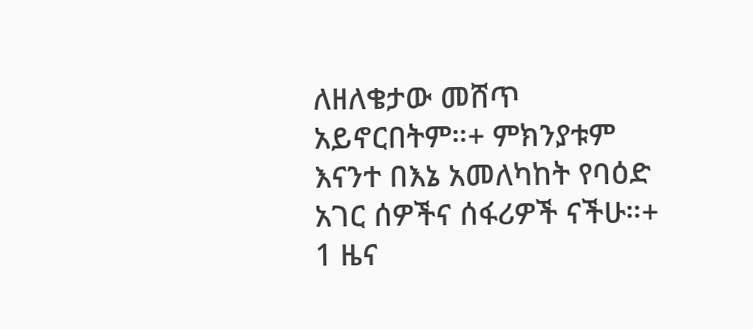ለዘለቄታው መሸጥ አይኖርበትም።+ ምክንያቱም እናንተ በእኔ አመለካከት የባዕድ አገር ሰዎችና ሰፋሪዎች ናችሁ።+ 1 ዜና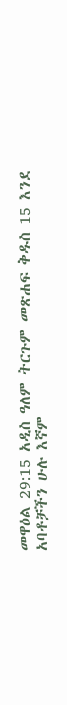መዋዕል 29:15 አዲስ ዓለም ትርጉም መጽሐፍ ቅዱስ 15 እንደ አባቶቻችን ሁሉ እኛም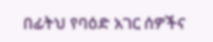በፊትህ የባዕድ አገር ሰዎችና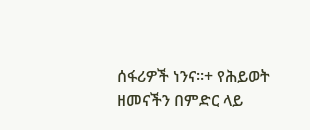ሰፋሪዎች ነንና።+ የሕይወት ዘመናችን በምድር ላይ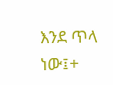እንደ ጥላ ነው፤+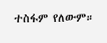ተስፋም የለውም።